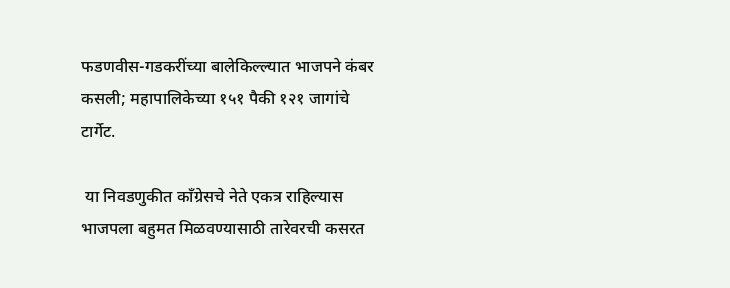फडणवीस-गडकरींच्या बालेकिल्ल्यात भाजपने कंबर कसली; महापालिकेच्या १५१ पैकी १२१ जागांचे टार्गेट.

 या निवडणुकीत काँग्रेसचे नेते एकत्र राहिल्यास भाजपला बहुमत मिळवण्यासाठी तारेवरची कसरत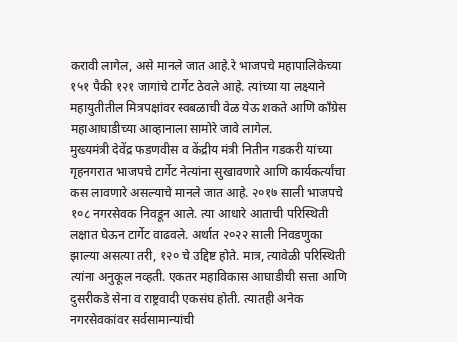करावी लागेल, असे मानले जात आहे.रे भाजपचे महापालिकेच्या १५१ पैकी १२१ जागांचे टार्गेट ठेवले आहे. त्यांच्या या लक्ष्याने महायुतीतील मित्रपक्षांवर स्वबळाची वेळ येऊ शकते आणि काँग्रेस महाआघाडीच्या आव्हानाला सामोरे जावे लागेल.
मुख्यमंत्री देवेंद्र फडणवीस व केंद्रीय मंत्री नितीन गडकरी यांच्या गृहनगरात भाजपचे टार्गेट नेत्यांना सुखावणारे आणि कार्यकर्त्यांचा कस लावणारे असल्याचे मानले जात आहे. २०१७ साली भाजपचे १०८ नगरसेवक निवडून आले. त्या आधारे आताची परिस्थिती लक्षात घेऊन टार्गेट वाढवले. अर्थात २०२२ साली निवडणुका झाल्या असत्या तरी, १२० चे उद्दिष्ट होते. मात्र, त्यावेळी परिस्थिती त्यांना अनुकूल नव्हती. एकतर महाविकास आघाडीची सत्ता आणि दुसरीकडे सेना व राष्ट्रवादी एकसंघ होती. त्यातही अनेक नगरसेवकांवर सर्वसामान्यांची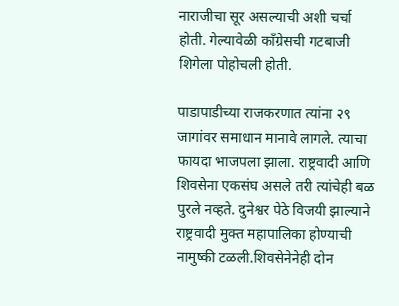नाराजीचा सूर असल्याची अशी चर्चा होती. गेल्यावेळी काँग्रेसची गटबाजी शिगेला पोहोचली होती.

पाडापाडीच्या राजकरणात त्यांना २९ जागांवर समाधान मानावे लागले. त्याचा फायदा भाजपला झाला. राष्ट्रवादी आणि शिवसेना एकसंघ असले तरी त्यांचेही बळ पुरले नव्हते. दुनेश्वर पेठे विजयी झाल्याने राष्ट्रवादी मुक्त महापालिका होण्याची नामुष्की टळली.शिवसेनेनेही दोन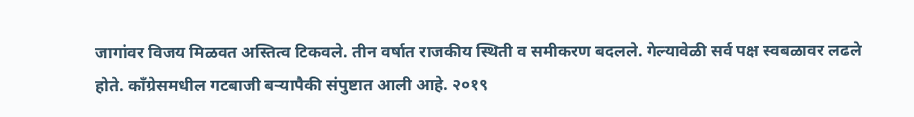जागांवर विजय मिळवत अस्तित्व टिकवले. तीन वर्षात राजकीय स्थिती व समीकरण बदलले. गेल्यावेळी सर्व पक्ष स्वबळावर लढले होते. काँग्रेसमधील गटबाजी बऱ्यापैकी संपुष्टात आली आहे. २०१९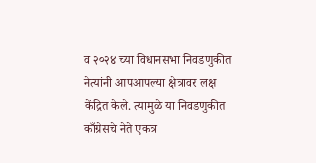व २०२४ च्या विधानसभा निवडणुकीत नेत्यांनी आपआपल्या क्षेत्रावर लक्ष केंद्रित केले. त्यामुळे या निवडणुकीत काँग्रेसचे नेते एकत्र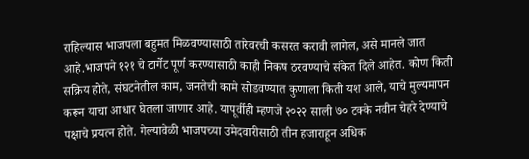राहिल्यास भाजपला बहुमत मिळवण्यासाठी तारेवरची कसरत करावी लागेल, असे मानले जात आहे.भाजपने १२१ चे टार्गेट पूर्ण करण्यासाठी काही निकष ठरवण्याचे संकेत दिले आहेत. कोण किती सक्रिय होते, संघटनेतील काम, जनतेची कामे सोडवण्यात कुणाला किती यश आले, याचे मुल्यमापन करून याचा आधार घेतला जाणार आहे. यापूर्वीही म्हणजे २०२२ साली ७० टक्के नवीन चेहरे देण्याचे पक्षाचे प्रयत्न होते. गेल्यावेळी भाजपच्या उमेदवारीसाठी तीन हजाराहून अधिक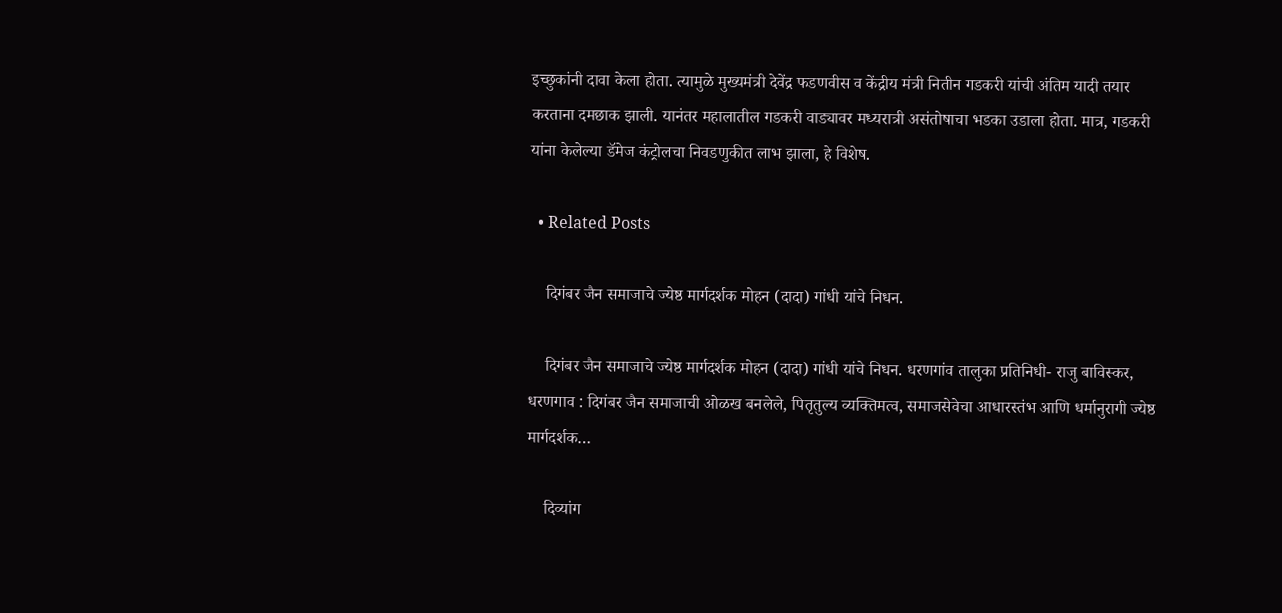इच्छुकांनी दावा केला होता. त्यामुळे मुख्यमंत्री देवेंद्र फडणवीस व केंद्रीय मंत्री नितीन गडकरी यांची अंतिम यादी तयार करताना दमछाक झाली. यानंतर महालातील गडकरी वाड्यावर मध्यरात्री असंतोषाचा भडका उडाला होता. मात्र, गडकरी यांना केलेल्या डॅमेज कंट्रोलचा निवडणुकीत लाभ झाला, हे विशेष.

  • Related Posts

    दिगंबर जैन समाजाचे ज्येष्ठ मार्गदर्शक मोहन (दादा) गांधी यांचे निधन.

    दिगंबर जैन समाजाचे ज्येष्ठ मार्गदर्शक मोहन (दादा) गांधी यांचे निधन. धरणगांव तालुका प्रतिनिधी- राजु बाविस्कर, धरणगाव : दिगंबर जैन समाजाची ओळख बनलेले, पितृतुल्य व्यक्तिमत्व, समाजसेवेचा आधारस्तंभ आणि धर्मानुरागी ज्येष्ठ मार्गदर्शक…

    दिव्यांग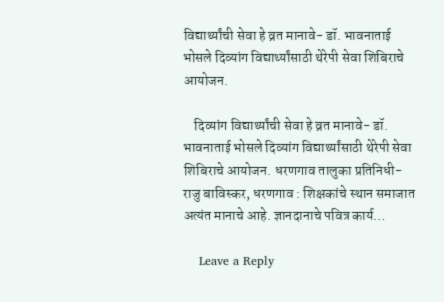विद्यार्थ्यांची सेवा हे व्रत मानावे- डॉ. भावनाताई भोसले दिव्यांग विद्यार्थ्यांसाठी थेरेपी सेवा शिबिराचे आयोजन.

    दिव्यांग विद्यार्थ्यांची सेवा हे व्रत मानावे- डॉ. भावनाताई भोसले दिव्यांग विद्यार्थ्यांसाठी थेरेपी सेवा शिबिराचे आयोजन. धरणगाव तालुका प्रतिनिधी-राजु बाविस्कर, धरणगाव : शिक्षकांचे स्थान समाजात अत्यंत मानाचे आहे. ज्ञानदानाचे पवित्र कार्य…

    Leave a Reply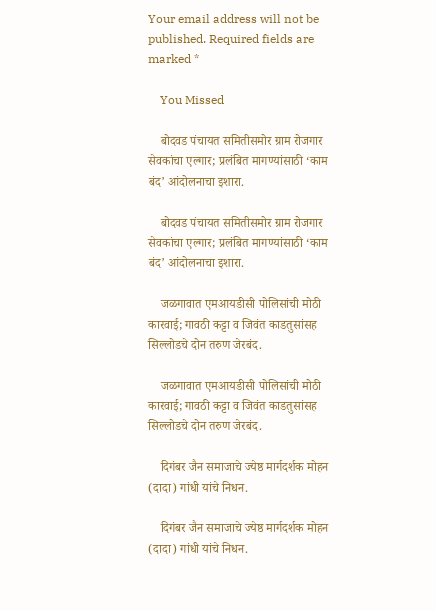Your email address will not be published. Required fields are marked *

    You Missed

    बोदवड पंचायत समितीसमोर ग्राम रोजगार सेवकांचा एल्गार; प्रलंबित मागण्यांसाठी ‘काम बंद’ आंदोलनाचा इशारा.

    बोदवड पंचायत समितीसमोर ग्राम रोजगार सेवकांचा एल्गार; प्रलंबित मागण्यांसाठी ‘काम बंद’ आंदोलनाचा इशारा.

    जळगावात एमआयडीसी पोलिसांची मोठी कारवाई; गावठी कट्टा व जिवंत काडतुसांसह सिल्लोडचे दोन तरुण जेरबंद.

    जळगावात एमआयडीसी पोलिसांची मोठी कारवाई; गावठी कट्टा व जिवंत काडतुसांसह सिल्लोडचे दोन तरुण जेरबंद.

    दिगंबर जैन समाजाचे ज्येष्ठ मार्गदर्शक मोहन (दादा) गांधी यांचे निधन.

    दिगंबर जैन समाजाचे ज्येष्ठ मार्गदर्शक मोहन (दादा) गांधी यांचे निधन.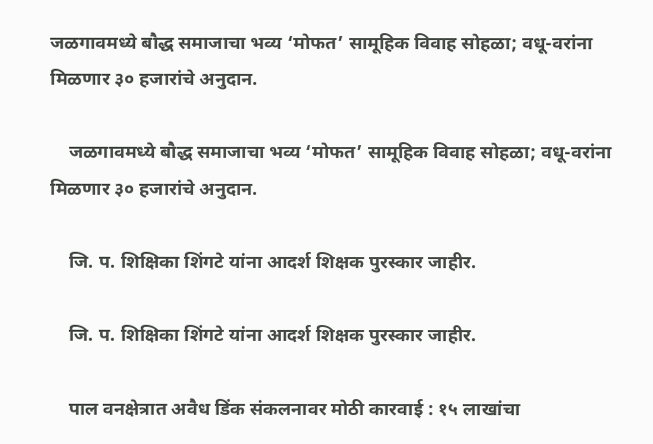जळगावमध्ये बौद्ध समाजाचा भव्य ‘मोफत’ सामूहिक विवाह सोहळा; वधू-वरांना मिळणार ३० हजारांचे अनुदान.

    जळगावमध्ये बौद्ध समाजाचा भव्य ‘मोफत’ सामूहिक विवाह सोहळा; वधू-वरांना मिळणार ३० हजारांचे अनुदान.

    जि. प. शिक्षिका शिंगटे यांना आदर्श शिक्षक पुरस्कार जाहीर.

    जि. प. शिक्षिका शिंगटे यांना आदर्श शिक्षक पुरस्कार जाहीर.

    पाल वनक्षेत्रात अवैध डिंक संकलनावर मोठी कारवाई : १५ लाखांचा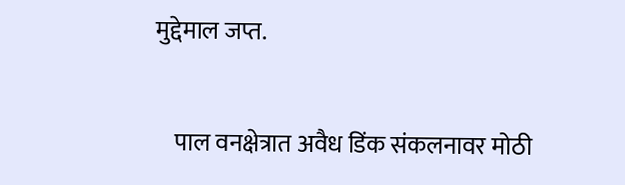मुद्देमाल जप्त.

    पाल वनक्षेत्रात अवैध डिंक संकलनावर मोठी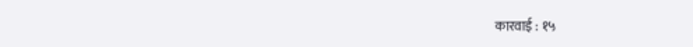कारवाई : १५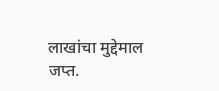लाखांचा मुद्देमाल जप्त.